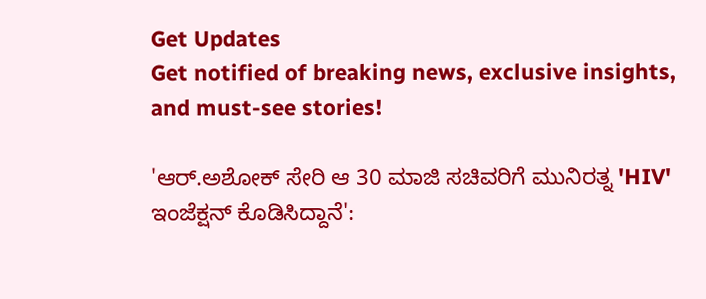Get Updates
Get notified of breaking news, exclusive insights, and must-see stories!

'ಆರ್.ಅಶೋಕ್ ಸೇರಿ ಆ 30 ಮಾಜಿ ಸಚಿವರಿಗೆ ಮುನಿರತ್ನ 'HIV' ಇಂಜೆಕ್ಷನ್ ಕೊಡಿಸಿದ್ದಾನೆ':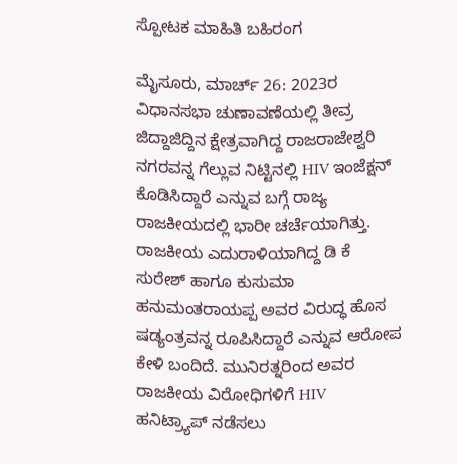ಸ್ಪೋಟಕ ಮಾಹಿತಿ ಬಹಿರಂಗ

ಮೈಸೂರು, ಮಾರ್ಚ್‌ 26: 2023ರ ವಿಧಾನಸಭಾ ಚುಣಾವಣೆಯಲ್ಲಿ ತೀವ್ರ ಜಿದ್ದಾಜಿದ್ದಿನ ಕ್ಷೇತ್ರವಾಗಿದ್ದ ರಾಜರಾಜೇಶ್ವರಿ ನಗರವನ್ನ ಗೆಲ್ಲುವ ನಿಟ್ಟಿನಲ್ಲಿ HIV ಇಂಜೆಕ್ಷನ್‌ ಕೊಡಿಸಿದ್ದಾರೆ ಎನ್ನುವ ಬಗ್ಗೆ ರಾಜ್ಯ ರಾಜಕೀಯದಲ್ಲಿ ಭಾರೀ ಚರ್ಚೆಯಾಗಿತ್ತು. ರಾಜಕೀಯ ಎದುರಾಳಿಯಾಗಿದ್ದ ಡಿ ಕೆ ಸುರೇಶ್‌ ಹಾಗೂ ಕುಸುಮಾ ಹನುಮಂತರಾಯಪ್ಪ ಅವರ ವಿರುದ್ಧ ಹೊಸ ಷಡ್ಯಂತ್ರವನ್ನ ರೂಪಿಸಿದ್ದಾರೆ ಎನ್ನುವ ಆರೋಪ ಕೇಳಿ ಬಂದಿದೆ. ಮುನಿರತ್ನರಿಂದ ಅವರ ರಾಜಕೀಯ ವಿರೋಧಿಗಳಿಗೆ HIV ಹನಿಟ್ರ್ಯಾಪ್ ನಡೆಸಲು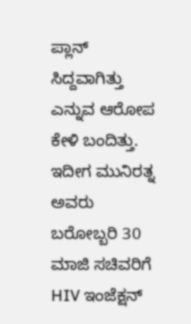ಪ್ಲಾನ್‌ ಸಿದ್ದವಾಗಿತ್ತು ಎನ್ನುವ ಆರೋಪ ಕೇಳಿ ಬಂದಿತ್ತು. ಇದೀಗ ಮುನಿರತ್ನ ಅವರು ಬರೋಬ್ಬರಿ 30 ಮಾಜಿ ಸಚಿವರಿಗೆ HIV ಇಂಜೆಕ್ಷನ್‌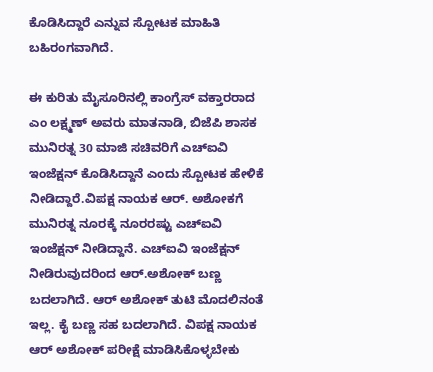ಕೊಡಿಸಿದ್ದಾರೆ ಎನ್ನುವ ಸ್ಪೋಟಕ ಮಾಹಿತಿ ಬಹಿರಂಗವಾಗಿದೆ.

ಈ ಕುರಿತು ಮೈಸೂರಿನಲ್ಲಿ ಕಾಂಗ್ರೆಸ್ ವಕ್ತಾರರಾದ ಎಂ ಲಕ್ಷ್ಮಣ್‌ ಅವರು ಮಾತನಾಡಿ, ಬಿಜೆಪಿ ಶಾಸಕ ಮುನಿರತ್ನ 30 ಮಾಜಿ ಸಚಿವರಿಗೆ ಎಚ್ಐವಿ ಇಂಜೆಕ್ಷನ್ ಕೊಡಿಸಿದ್ದಾನೆ ಎಂದು ಸ್ಪೋಟಕ ಹೇಳಿಕೆ ನೀಡಿದ್ದಾರೆ.ವಿಪಕ್ಷ ನಾಯಕ ಆರ್. ಅಶೋಕಗೆ ಮುನಿರತ್ನ ನೂರಕ್ಕೆ ನೂರರಷ್ಟು ಎಚ್ಐವಿ ಇಂಜೆಕ್ಷನ್ ನೀಡಿದ್ದಾನೆ. ಎಚ್ಐವಿ ಇಂಜೆಕ್ಷನ್ ನೀಡಿರುವುದರಿಂದ ಆರ್.ಅಶೋಕ್ ಬಣ್ಣ ಬದಲಾಗಿದೆ. ಆರ್ ಅಶೋಕ್ ತುಟಿ ಮೊದಲಿನಂತೆ ಇಲ್ಲ. ಕೈ ಬಣ್ಣ ಸಹ ಬದಲಾಗಿದೆ. ವಿಪಕ್ಷ ನಾಯಕ ಆರ್ ಅಶೋಕ್ ಪರೀಕ್ಷೆ ಮಾಡಿಸಿಕೊಳ್ಳಬೇಕು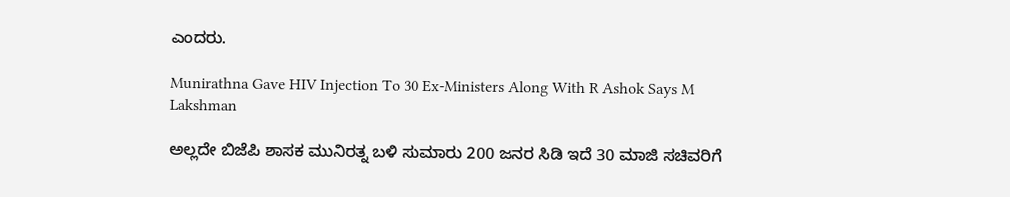ಎಂದರು.

Munirathna Gave HIV Injection To 30 Ex-Ministers Along With R Ashok Says M Lakshman

ಅಲ್ಲದೇ ಬಿಜೆಪಿ ಶಾಸಕ ಮುನಿರತ್ನ ಬಳಿ ಸುಮಾರು 200 ಜನರ ಸಿಡಿ ಇದೆ 30 ಮಾಜಿ ಸಚಿವರಿಗೆ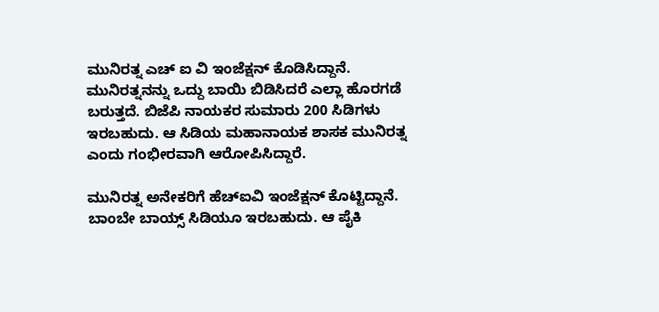ಮುನಿರತ್ನ ಎಚ್ ಐ ವಿ ಇಂಜೆಕ್ಷನ್ ಕೊಡಿಸಿದ್ದಾನೆ. ಮುನಿರತ್ನನನ್ನು ಒದ್ದು ಬಾಯಿ ಬಿಡಿಸಿದರೆ ಎಲ್ಲಾ ಹೊರಗಡೆ ಬರುತ್ತದೆ. ಬಿಜೆಪಿ ನಾಯಕರ ಸುಮಾರು 200 ಸಿಡಿಗಳು ಇರಬಹುದು. ಆ ಸಿಡಿಯ ಮಹಾನಾಯಕ ಶಾಸಕ ಮುನಿರತ್ನ ಎಂದು ಗಂಭೀರವಾಗಿ ಆರೋಪಿಸಿದ್ದಾರೆ.

ಮುನಿರತ್ನ ಅನೇಕರಿಗೆ ಹೆಚ್‌ಐವಿ ಇಂಜೆಕ್ಷನ್ ಕೊಟ್ಟಿದ್ದಾನೆ. ಬಾಂಬೇ ಬಾಯ್ಸ್ ಸಿಡಿಯೂ ಇರಬಹುದು. ಆ ಪೈಕಿ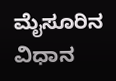ಮೈಸೂರಿನ ವಿಧಾನ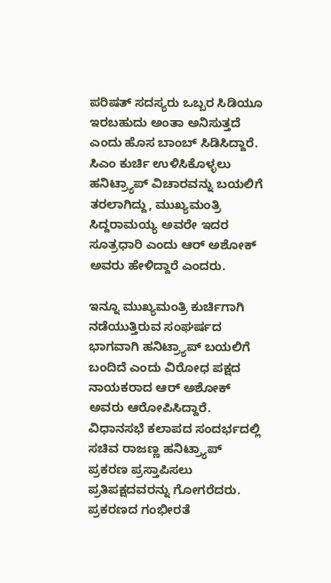ಪರಿಷತ್‌ ಸದಸ್ಯರು ಒಬ್ಬರ ಸಿಡಿಯೂ ಇರಬಹುದು ಅಂತಾ ಅನಿಸುತ್ತದೆ ಎಂದು ಹೊಸ ಬಾಂಬ್‌ ಸಿಡಿಸಿದ್ದಾರೆ. ಸಿಎಂ ಕುರ್ಚಿ ಉಳಿಸಿಕೊಳ್ಳಲು ಹನಿಟ್ರ್ಯಾಪ್‌ ವಿಚಾರವನ್ನು ಬಯಲಿಗೆ ತರಲಾಗಿದ್ದು, ಮುಖ್ಯಮಂತ್ರಿ ಸಿದ್ದರಾಮಯ್ಯ ಅವರೇ ಇದರ ಸೂತ್ರಧಾರಿ ಎಂದು ಆರ್‌ ಅಶೋಕ್‌ ಅವರು ಹೇಳಿದ್ದಾರೆ ಎಂದರು.

ಇನ್ನೂ ಮುಖ್ಯಮಂತ್ರಿ ಕುರ್ಚಿಗಾಗಿ ನಡೆಯುತ್ತಿರುವ ಸಂಘರ್ಷದ ಭಾಗವಾಗಿ ಹನಿಟ್ರ್ಯಾಪ್‌ ಬಯಲಿಗೆ ಬಂದಿದೆ ಎಂದು ವಿರೋಧ ಪಕ್ಷದ ನಾಯಕರಾದ ಆರ್‌ ಅಶೋಕ್‌ ಅವರು ಆರೋಪಿಸಿದ್ದಾರೆ. ವಿಧಾನಸಭೆ ಕಲಾಪದ ಸಂದರ್ಭದಲ್ಲಿ ಸಚಿವ ರಾಜಣ್ಣ ಹನಿಟ್ರ್ಯಾಪ್‌ ಪ್ರಕರಣ ಪ್ರಸ್ತಾಪಿಸಲು ಪ್ರತಿಪಕ್ಷದವರನ್ನು ಗೋಗರೆದರು. ಪ್ರಕರಣದ ಗಂಭೀರತೆ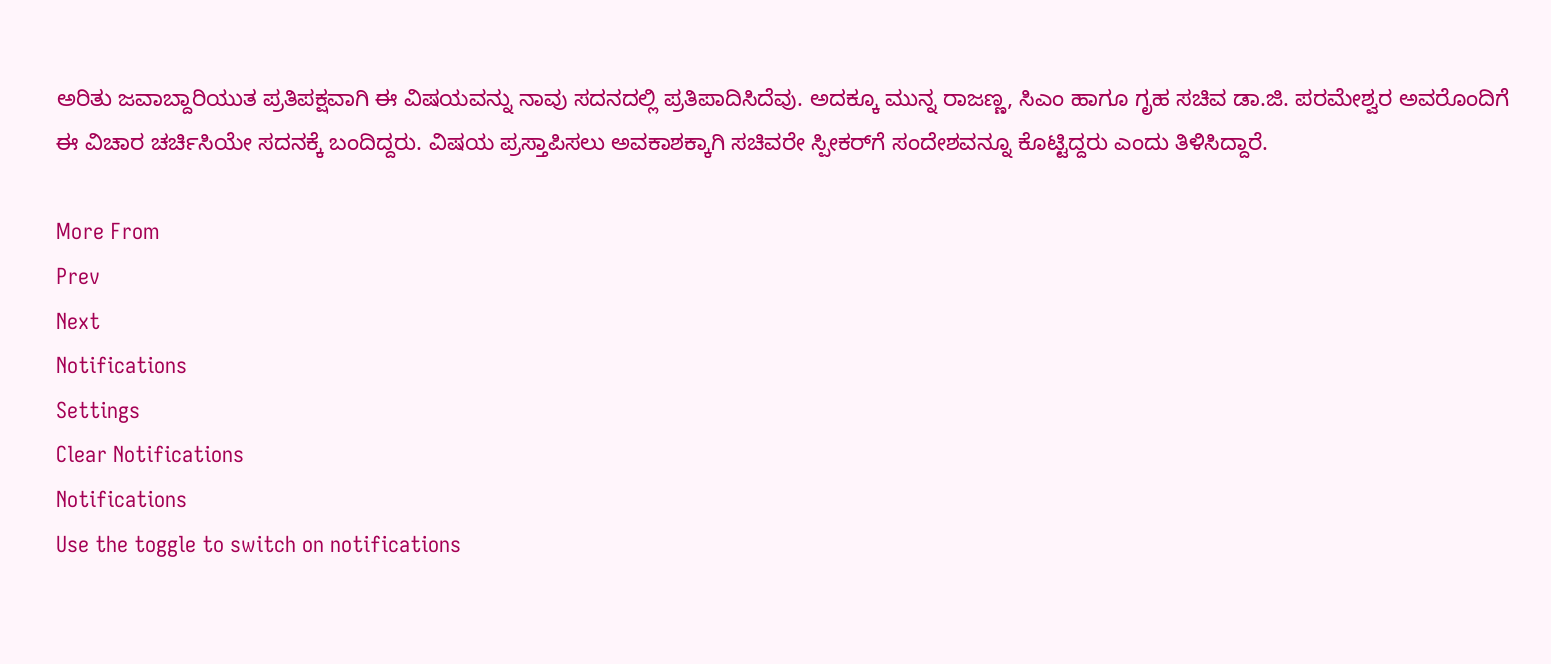ಅರಿತು ಜವಾಬ್ದಾರಿಯುತ ಪ್ರತಿಪಕ್ಷವಾಗಿ ಈ ವಿಷಯವನ್ನು ನಾವು ಸದನದಲ್ಲಿ ಪ್ರತಿಪಾದಿಸಿದೆವು. ಅದಕ್ಕೂ ಮುನ್ನ ರಾಜಣ್ಣ, ಸಿಎಂ ಹಾಗೂ ಗೃಹ ಸಚಿವ ಡಾ.ಜಿ. ಪರಮೇಶ್ವರ ಅವರೊಂದಿಗೆ ಈ ವಿಚಾರ ಚರ್ಚಿಸಿಯೇ ಸದನಕ್ಕೆ ಬಂದಿದ್ದರು. ವಿಷಯ ಪ್ರಸ್ತಾಪಿಸಲು ಅವಕಾಶಕ್ಕಾಗಿ ಸಚಿವರೇ ಸ್ಪೀಕರ್‌ಗೆ ಸಂದೇಶವನ್ನೂ ಕೊಟ್ಟಿದ್ದರು ಎಂದು ತಿಳಿಸಿದ್ದಾರೆ.

More From
Prev
Next
Notifications
Settings
Clear Notifications
Notifications
Use the toggle to switch on notifications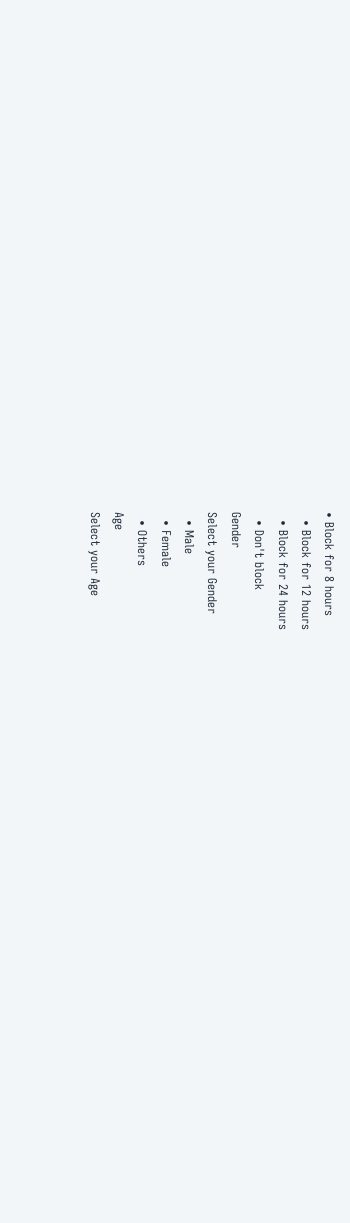• Block for 8 hours
  • Block for 12 hours
  • Block for 24 hours
  • Don't block
Gender
Select your Gender
  • Male
  • Female
  • Others
Age
Select your Age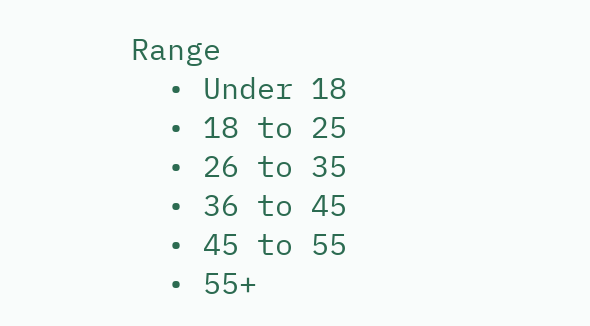Range
  • Under 18
  • 18 to 25
  • 26 to 35
  • 36 to 45
  • 45 to 55
  • 55+